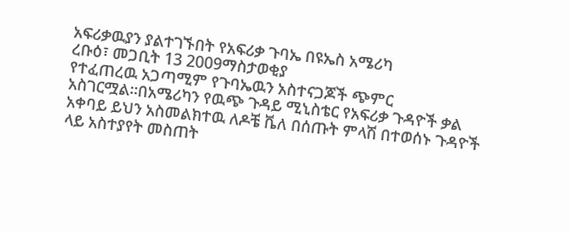አፍሪቃዉያን ያልተገኙበት የአፍሪቃ ጉባኤ በዩኤስ አሜሪካ
ረቡዕ፣ መጋቢት 13 2009ማስታወቂያ
የተፈጠረዉ አጋጣሚም የጉባኤዉን አስተናጋጆች ጭምር አስገርሟል።በአሜሪካን የዉጭ ጉዳይ ሚኒስቴር የአፍሪቃ ጉዳዮች ቃል አቀባይ ይህን አስመልክተዉ ለዶቼ ቬለ በሰጡት ምላሽ በተወሰኑ ጉዳዮች ላይ አስተያየት መስጠት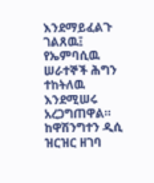እንደማይፈልጉ ገልጸዉ፤ የኤምባሲዉ ሠራተኞች ሕግን ተከትለዉ እንደሚሠሩ አረጋግጠዋል። ከዋሽንግተን ዲሲ ዝርዝር ዘገባ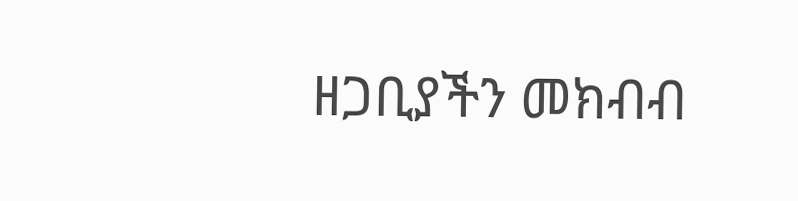ዘጋቢያችን መክብብ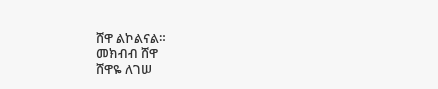ሸዋ ልኮልናል።
መክብብ ሸዋ
ሸዋዬ ለገሠ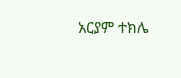አርያም ተክሌ